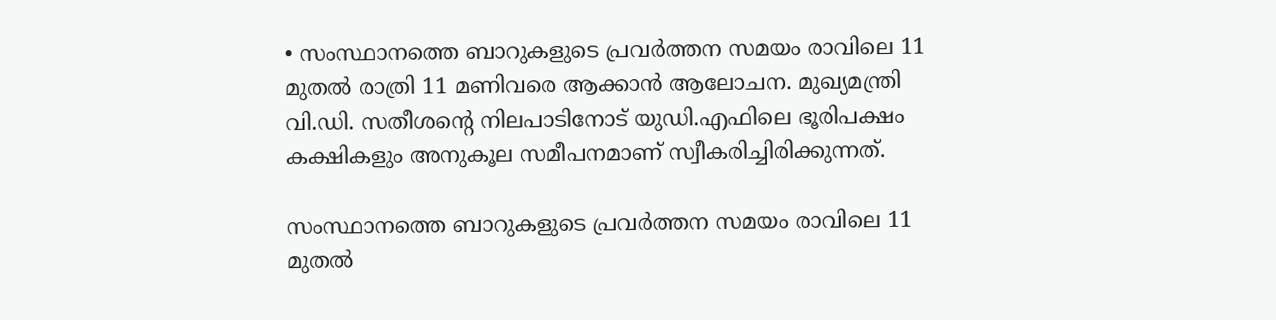• സംസ്ഥാനത്തെ ബാറുകളുടെ പ്രവര്‍ത്തന സമയം രാവിലെ 11 മുതല്‍ രാത്രി 11 മണിവരെ ആക്കാന്‍ ആലോചന. മുഖ്യമന്ത്രി വി.ഡി. സതീശന്റെ നിലപാടിനോട് യുഡി.എഫിലെ ഭൂരിപക്ഷം കക്ഷികളും അനുകൂല സമീപനമാണ് സ്വീകരിച്ചിരിക്കുന്നത്.

സംസ്ഥാനത്തെ ബാറുകളുടെ പ്രവര്‍ത്തന സമയം രാവിലെ 11 മുതല്‍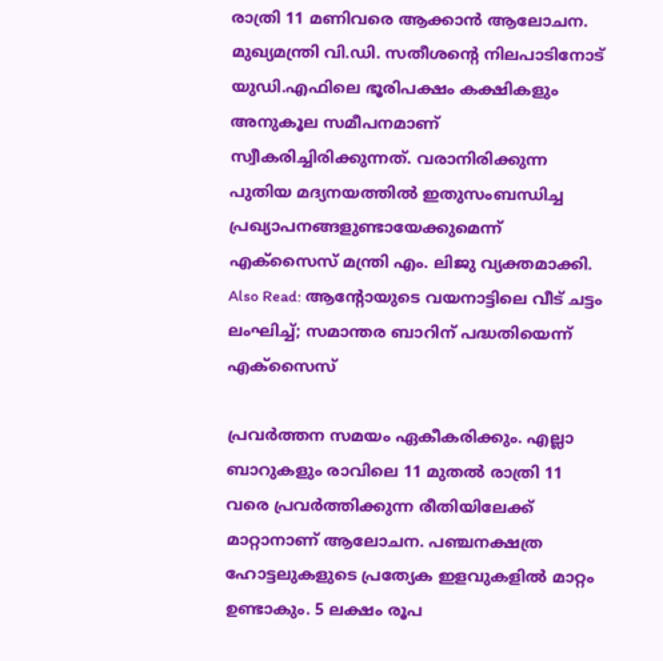രാത്രി 11 മണിവരെ ആക്കാന്‍ ആലോചന. മുഖ്യമന്ത്രി വി.ഡി. സതീശന്റെ നിലപാടിനോട് യുഡി.എഫിലെ ഭൂരിപക്ഷം കക്ഷികളും അനുകൂല സമീപനമാണ് സ്വീകരിച്ചിരിക്കുന്നത്. വരാനിരിക്കുന്ന പുതിയ മദ്യനയത്തില്‍ ഇതുസംബന്ധിച്ച പ്രഖ്യാപനങ്ങളുണ്ടായേക്കുമെന്ന് എക്‌സൈസ് മന്ത്രി എം. ലിജു വ്യക്തമാക്കി. Also Read: ആന്റോയുടെ വയനാട്ടിലെ വീട് ചട്ടം ലംഘിച്ച്; സമാന്തര ബാറിന് പദ്ധതിയെന്ന് എക്സൈസ്

പ്രവര്‍ത്തന സമയം ഏകീകരിക്കും. എല്ലാ ബാറുകളും രാവിലെ 11 മുതല്‍ രാത്രി 11 വരെ പ്രവര്‍ത്തിക്കുന്ന രീതിയിലേക്ക് മാറ്റാനാണ് ആലോചന. പഞ്ചനക്ഷത്ര ഹോട്ടലുകളുടെ പ്രത്യേക ഇളവുകളില്‍ മാറ്റം ഉണ്ടാകും. 5 ലക്ഷം രൂപ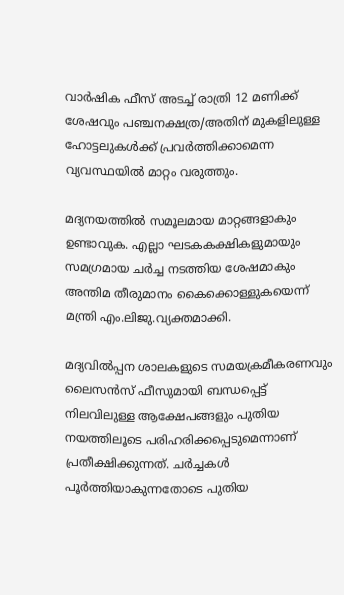വാര്‍ഷിക ഫീസ് അടച്ച് രാത്രി 12 മണിക്ക് ശേഷവും പഞ്ചനക്ഷത്ര/അതിന് മുകളിലുള്ള ഹോട്ടലുകള്‍ക്ക് പ്രവര്‍ത്തിക്കാമെന്ന വ്യവസ്ഥയില്‍ മാറ്റം വരുത്തും.

മദ്യനയത്തില്‍ സമൂലമായ മാറ്റങ്ങളാകും ഉണ്ടാവുക. എല്ലാ ഘടകകക്ഷികളുമായും സമഗ്രമായ ചര്‍ച്ച നടത്തിയ ശേഷമാകും അന്തിമ തീരുമാനം കൈക്കൊള്ളുകയെന്ന് മന്ത്രി എം.ലിജു.വ്യക്തമാക്കി.

മദ്യവില്‍പ്പന ശാലകളുടെ സമയക്രമീകരണവും ലൈസന്‍സ് ഫീസുമായി ബന്ധപ്പെട്ട് നിലവിലുള്ള ആക്ഷേപങ്ങളും പുതിയ നയത്തിലൂടെ പരിഹരിക്കപ്പെടുമെന്നാണ് പ്രതീക്ഷിക്കുന്നത്. ചര്‍ച്ചകള്‍ പൂര്‍ത്തിയാകുന്നതോടെ പുതിയ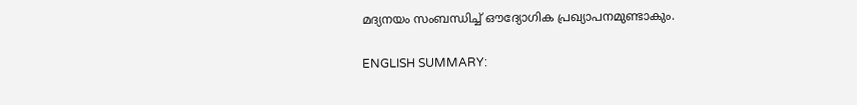മദ്യനയം സംബന്ധിച്ച് ഔദ്യോഗിക പ്രഖ്യാപനമുണ്ടാകും.

ENGLISH SUMMARY: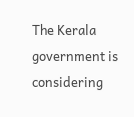The Kerala government is considering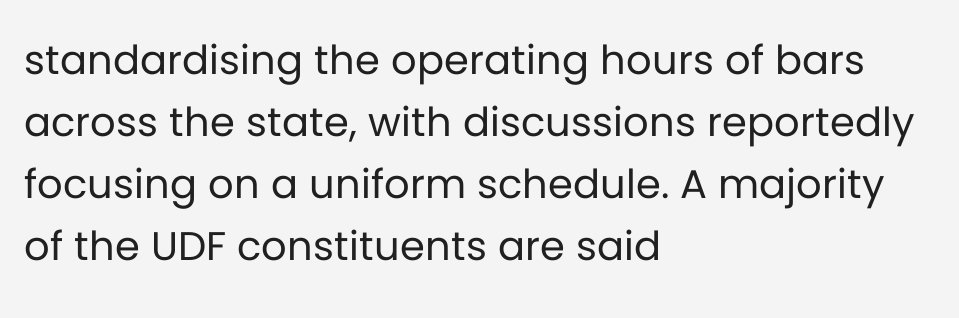standardising the operating hours of bars across the state, with discussions reportedly focusing on a uniform schedule. A majority of the UDF constituents are said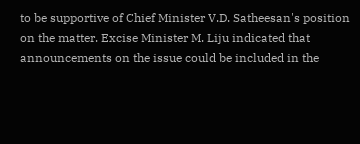to be supportive of Chief Minister V.D. Satheesan's position on the matter. Excise Minister M. Liju indicated that announcements on the issue could be included in the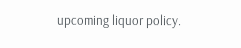upcoming liquor policy.